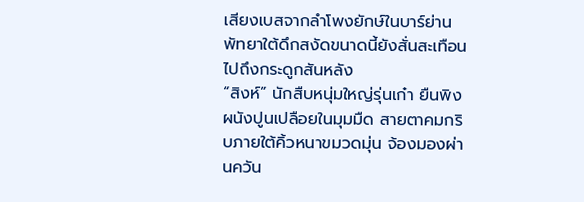เสียงเบสจากลำโพงยักษ์ในบาร์ย่านพัทยาใต้ดึกสงัดขนาดนี้ยังสั่นสะเทือนไปถึงกระดูกสันหลัง
“สิงห์” นักสืบหนุ่มใหญ่รุ่นเก๋า ยืนพิงผนังปูนเปลือยในมุมมืด สายตาคมกริบภายใต้คิ้วหนาขมวดมุ่น จ้องมองผ่านควัน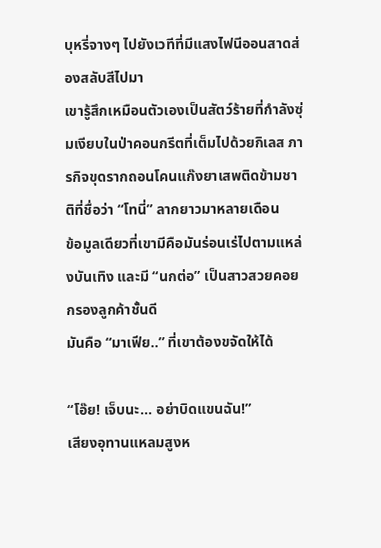บุหรี่จางๆ ไปยังเวทีที่มีแสงไฟนีออนสาดส่องสลับสีไปมา
เขารู้สึกเหมือนตัวเองเป็นสัตว์ร้ายที่กำลังซุ่มเงียบในป่าคอนกรีตที่เต็มไปด้วยกิเลส ภารกิจขุดรากถอนโคนแก๊งยาเสพติดข้ามชาติที่ชื่อว่า “โทนี่” ลากยาวมาหลายเดือน
ข้อมูลเดียวที่เขามีคือมันร่อนเร่ไปตามแหล่งบันเทิง และมี “นกต่อ” เป็นสาวสวยคอยกรองลูกค้าชั้นดี
มันคือ “มาเฟีย..” ที่เขาต้องขจัดให้ได้

“โอ๊ย! เจ็บนะ… อย่าบิดแขนฉัน!”
เสียงอุทานแหลมสูงห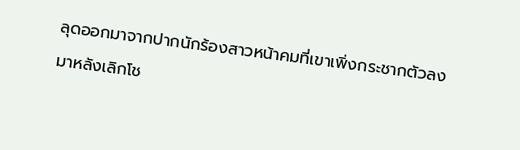ลุดออกมาจากปากนักร้องสาวหน้าคมที่เขาเพิ่งกระชากตัวลงมาหลังเลิกโช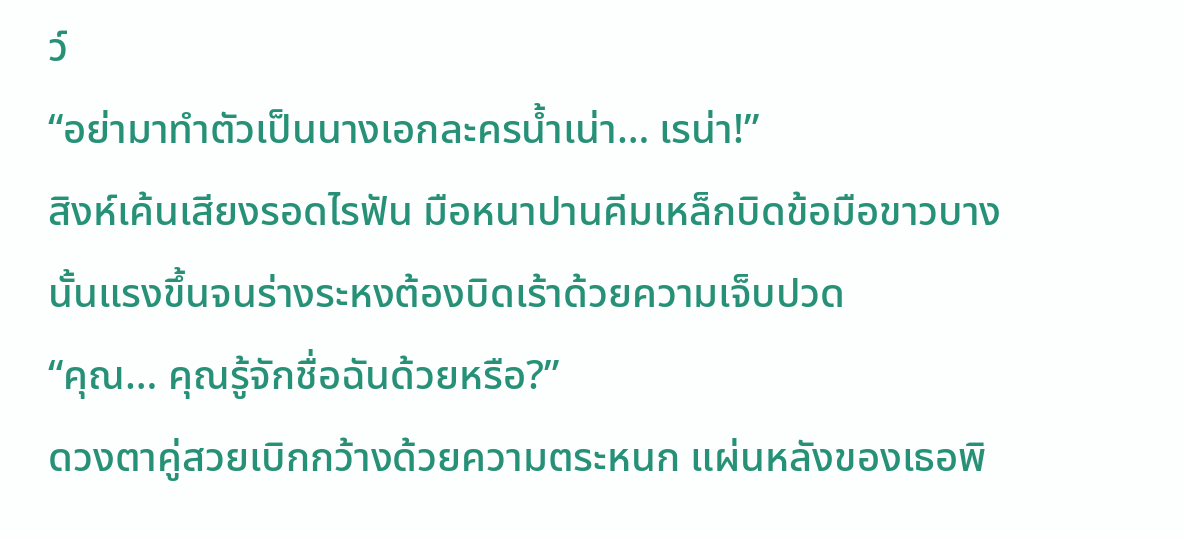ว์
“อย่ามาทำตัวเป็นนางเอกละครน้ำเน่า… เรน่า!”
สิงห์เค้นเสียงรอดไรฟัน มือหนาปานคีมเหล็กบิดข้อมือขาวบางนั้นแรงขึ้นจนร่างระหงต้องบิดเร้าด้วยความเจ็บปวด
“คุณ… คุณรู้จักชื่อฉันด้วยหรือ?”
ดวงตาคู่สวยเบิกกว้างด้วยความตระหนก แผ่นหลังของเธอพิ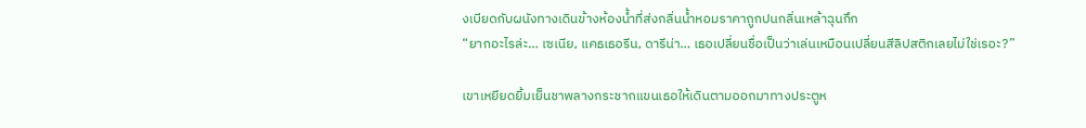งเบียดกับผนังทางเดินข้างห้องน้ำที่ส่งกลิ่นน้ำหอมราคาถูกปนกลิ่นเหล้าฉุนกึก
“ยากอะไรล่ะ… เซเนีย, แคธเธอรีน, ดารีน่า… เธอเปลี่ยนชื่อเป็นว่าเล่นเหมือนเปลี่ยนสีลิปสติกเลยไม่ใช่เรอะ?”

เขาเหยียดยิ้มเย็นชาพลางกระชากแขนเธอให้เดินตามออกมาทางประตูห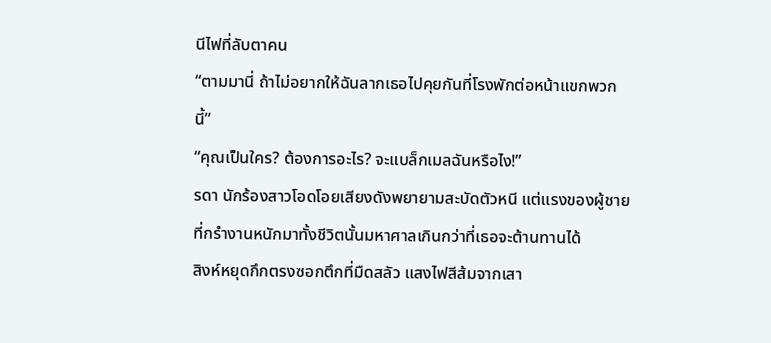นีไฟที่ลับตาคน
“ตามมานี่ ถ้าไม่อยากให้ฉันลากเธอไปคุยกันที่โรงพักต่อหน้าแขกพวกนี้”
“คุณเป็นใคร? ต้องการอะไร? จะแบล็กเมลฉันหรือไง!”
รดา นักร้องสาวโอดโอยเสียงดังพยายามสะบัดตัวหนี แต่แรงของผู้ชายที่กรำงานหนักมาทั้งชีวิตนั้นมหาศาลเกินกว่าที่เธอจะต้านทานได้
สิงห์หยุดกึกตรงซอกตึกที่มืดสลัว แสงไฟสีส้มจากเสา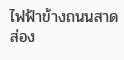ไฟฟ้าข้างถนนสาดส่อง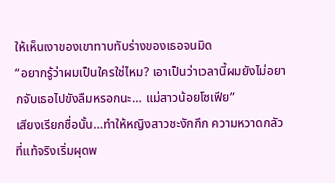ให้เห็นเงาของเขาทาบทับร่างของเธอจนมิด
“อยากรู้ว่าผมเป็นใครใช่ไหม? เอาเป็นว่าเวลานี้ผมยังไม่อยากจับเธอไปขังลืมหรอกนะ… แม่สาวน้อยโซเฟีย”
เสียงเรียกชื่อนั้น…ทำให้หญิงสาวชะงักกึก ความหวาดกลัวที่แท้จริงเริ่มผุดพ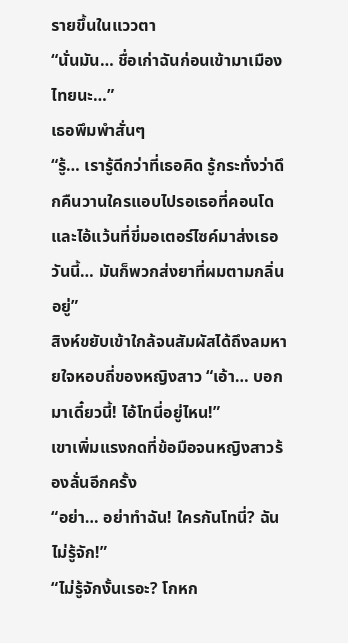รายขึ้นในแววตา
“นั่นมัน… ชื่อเก่าฉันก่อนเข้ามาเมืองไทยนะ…”
เธอพึมพำสั่นๆ
“รู้… เรารู้ดีกว่าที่เธอคิด รู้กระทั่งว่าดึกคืนวานใครแอบไปรอเธอที่คอนโด และไอ้แว้นที่ขี่มอเตอร์ไซค์มาส่งเธอวันนี้… มันก็พวกส่งยาที่ผมตามกลิ่นอยู่”
สิงห์ขยับเข้าใกล้จนสัมผัสได้ถึงลมหายใจหอบถี่ของหญิงสาว “เอ้า… บอกมาเดี๋ยวนี้! ไอ้โทนี่อยู่ไหน!”
เขาเพิ่มแรงกดที่ข้อมือจนหญิงสาวร้องลั่นอีกครั้ง
“อย่า… อย่าทำฉัน! ใครกันโทนี่? ฉันไม่รู้จัก!”
“ไม่รู้จักงั้นเรอะ? โกหก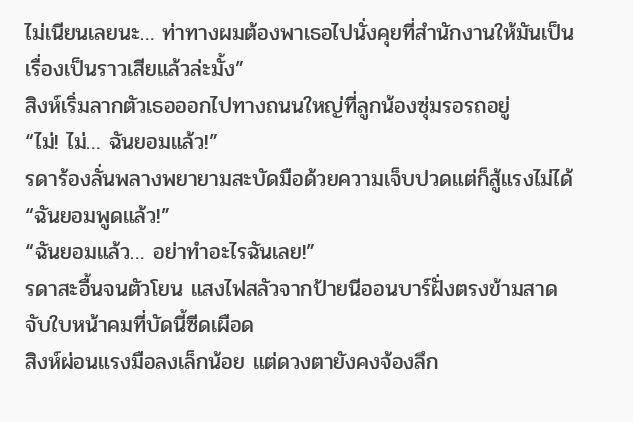ไม่เนียนเลยนะ… ท่าทางผมต้องพาเธอไปนั่งคุยที่สำนักงานให้มันเป็นเรื่องเป็นราวเสียแล้วล่ะมั้ง”
สิงห์เริ่มลากตัวเธอออกไปทางถนนใหญ่ที่ลูกน้องซุ่มรอรถอยู่
“ไม่! ไม่… ฉันยอมแล้ว!”
รดาร้องลั่นพลางพยายามสะบัดมือด้วยความเจ็บปวดแต่ก็สู้แรงไม่ได้ “ฉันยอมพูดแล้ว!”
“ฉันยอมแล้ว… อย่าทำอะไรฉันเลย!”
รดาสะอื้นจนตัวโยน แสงไฟสลัวจากป้ายนีออนบาร์ฝั่งตรงข้ามสาดจับใบหน้าคมที่บัดนี้ซีดเผือด
สิงห์ผ่อนแรงมือลงเล็กน้อย แต่ดวงตายังคงจ้องลึก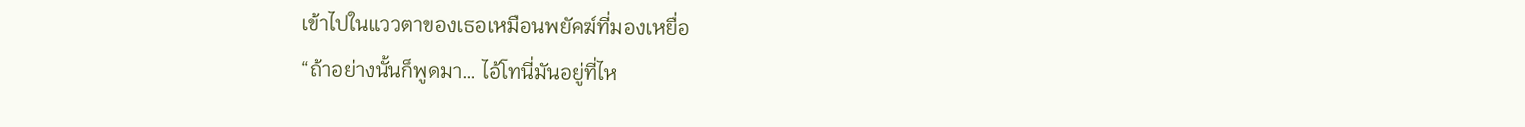เข้าไปในแววตาของเธอเหมือนพยัคฆ์ที่มองเหยื่อ
“ถ้าอย่างนั้นก็พูดมา… ไอ้โทนี่มันอยู่ที่ไห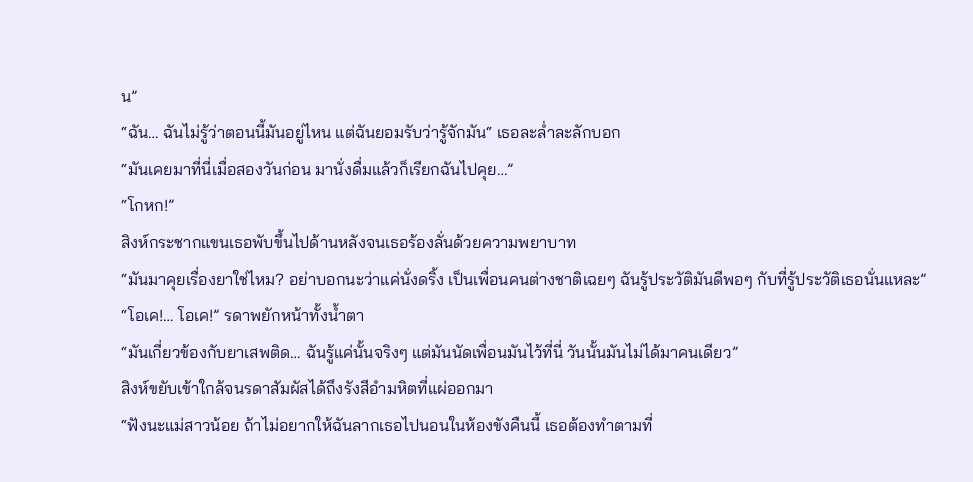น”
“ฉัน… ฉันไม่รู้ว่าตอนนี้มันอยู่ไหน แต่ฉันยอมรับว่ารู้จักมัน“ เธอละล่ำละลักบอก
“มันเคยมาที่นี่เมื่อสองวันก่อน มานั่งดื่มแล้วก็เรียกฉันไปคุย…”
“โกหก!”
สิงห์กระชากแขนเธอพับขึ้นไปด้านหลังจนเธอร้องลั่นด้วยความพยาบาท
“มันมาคุยเรื่องยาใช่ไหม? อย่าบอกนะว่าแค่นั่งดริ้ง เป็นเพื่อนคนต่างชาติเฉยๆ ฉันรู้ประวัติมันดีพอๆ กับที่รู้ประวัติเธอนั่นแหละ”
“โอเค!… โอเค!” รดาพยักหน้าทั้งน้ำตา
“มันเกี่ยวข้องกับยาเสพติด… ฉันรู้แค่นั้นจริงๆ แต่มันนัดเพื่อนมันไว้ที่นี่ วันนั้นมันไม่ได้มาคนเดียว”
สิงห์ขยับเข้าใกล้จนรดาสัมผัสได้ถึงรังสีอำมหิตที่แผ่ออกมา
“ฟังนะแม่สาวน้อย ถ้าไม่อยากให้ฉันลากเธอไปนอนในห้องขังคืนนี้ เธอต้องทำตามที่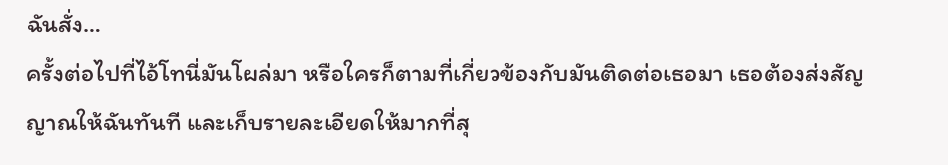ฉันสั่ง…
ครั้งต่อไปที่ไอ้โทนี่มันโผล่มา หรือใครก็ตามที่เกี่ยวข้องกับมันติดต่อเธอมา เธอต้องส่งสัญญาณให้ฉันทันที และเก็บรายละเอียดให้มากที่สุ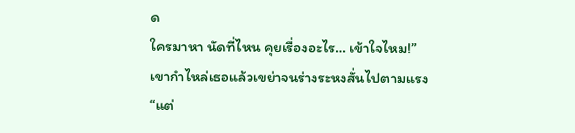ด
ใครมาหา นัดที่ไหน คุยเรื่องอะไร… เข้าใจไหม!”
เขากำไหล่เธอแล้วเขย่าจนร่างระหงสั่นไปตามแรง
“แต่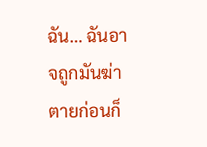ฉัน… ฉันอาจถูกมันฆ่าตายก่อนก็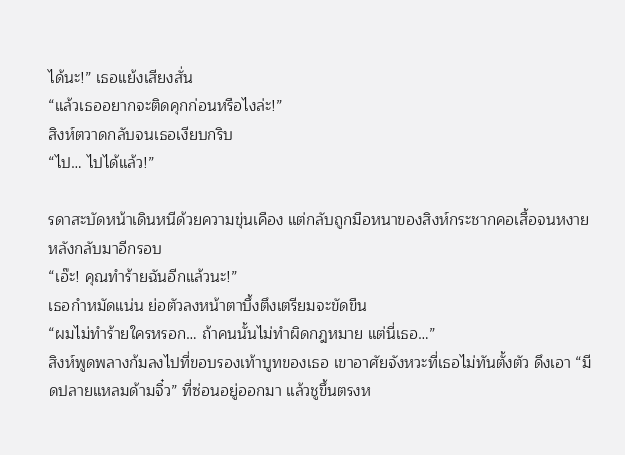ได้นะ!” เธอแย้งเสียงสั่น
“แล้วเธออยากจะติดคุกก่อนหรือไงล่ะ!”
สิงห์ตวาดกลับจนเธอเงียบกริบ
“ไป… ไปได้แล้ว!”

รดาสะบัดหน้าเดินหนีด้วยความขุ่นเคือง แต่กลับถูกมือหนาของสิงห์กระชากคอเสื้อจนหงายหลังกลับมาอีกรอบ
“เอ๊ะ! คุณทำร้ายฉันอีกแล้วนะ!”
เธอกำหมัดแน่น ย่อตัวลงหน้าตาบึ้งตึงเตรียมจะขัดขืน
“ผมไม่ทำร้ายใครหรอก… ถ้าคนนั้นไม่ทำผิดกฎหมาย แต่นี่เธอ…”
สิงห์พูดพลางก้มลงไปที่ขอบรองเท้าบูทของเธอ เขาอาศัยจังหวะที่เธอไม่ทันตั้งตัว ดึงเอา “มีดปลายแหลมด้ามจิ๋ว” ที่ซ่อนอยู่ออกมา แล้วชูขึ้นตรงห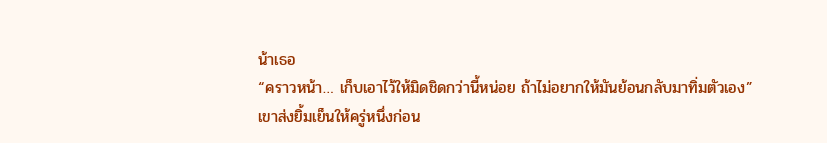น้าเธอ
“คราวหน้า… เก็บเอาไว้ให้มิดชิดกว่านี้หน่อย ถ้าไม่อยากให้มันย้อนกลับมาทิ่มตัวเอง”
เขาส่งยิ้มเย็นให้ครู่หนึ่งก่อน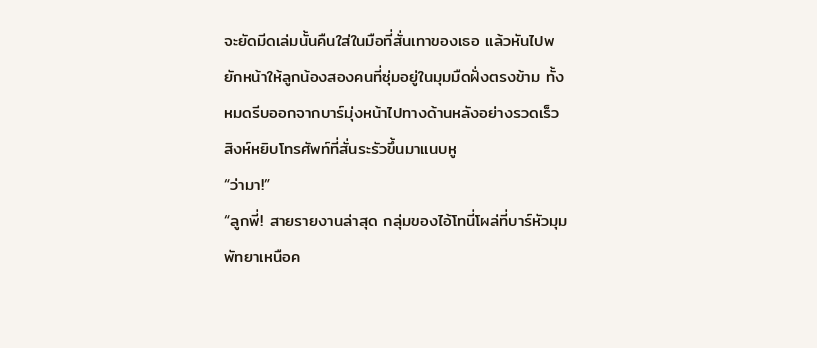จะยัดมีดเล่มนั้นคืนใส่ในมือที่สั่นเทาของเธอ แล้วหันไปพยักหน้าให้ลูกน้องสองคนที่ซุ่มอยู่ในมุมมืดฝั่งตรงข้าม ทั้งหมดรีบออกจากบาร์มุ่งหน้าไปทางด้านหลังอย่างรวดเร็ว
สิงห์หยิบโทรศัพท์ที่สั่นระรัวขึ้นมาแนบหู
“ว่ามา!”
“ลูกพี่! สายรายงานล่าสุด กลุ่มของไอ้โทนี่โผล่ที่บาร์หัวมุมพัทยาเหนือค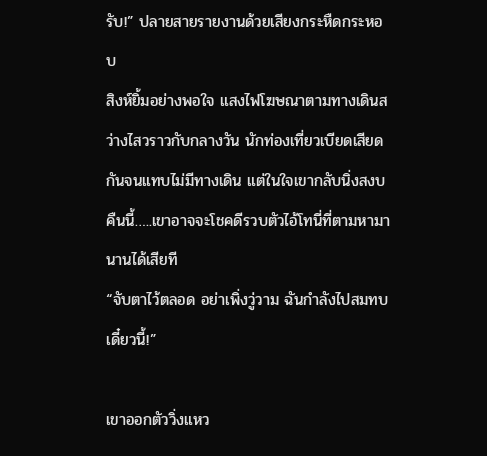รับ!” ปลายสายรายงานด้วยเสียงกระหืดกระหอบ
สิงห์ยิ้มอย่างพอใจ แสงไฟโฆษณาตามทางเดินสว่างไสวราวกับกลางวัน นักท่องเที่ยวเบียดเสียดกันจนแทบไม่มีทางเดิน แต่ในใจเขากลับนิ่งสงบ
คืนนี้…..เขาอาจจะโชคดีรวบตัวไอ้โทนี่ที่ตามหามานานได้เสียที
“จับตาไว้ตลอด อย่าเพิ่งวู่วาม ฉันกำลังไปสมทบเดี๋ยวนี้!”

เขาออกตัววิ่งแหว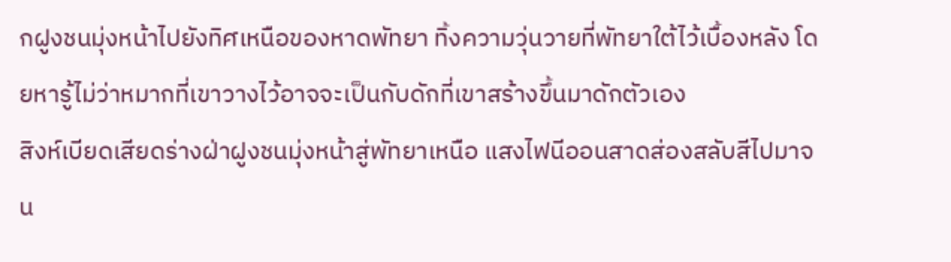กฝูงชนมุ่งหน้าไปยังทิศเหนือของหาดพัทยา ทิ้งความวุ่นวายที่พัทยาใต้ไว้เบื้องหลัง โดยหารู้ไม่ว่าหมากที่เขาวางไว้อาจจะเป็นกับดักที่เขาสร้างขึ้นมาดักตัวเอง
สิงห์เบียดเสียดร่างฝ่าฝูงชนมุ่งหน้าสู่พัทยาเหนือ แสงไฟนีออนสาดส่องสลับสีไปมาจน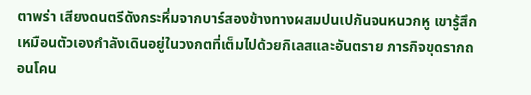ตาพร่า เสียงดนตรีดังกระหึ่มจากบาร์สองข้างทางผสมปนเปกันจนหนวกหู เขารู้สึกเหมือนตัวเองกำลังเดินอยู่ในวงกตที่เต็มไปด้วยกิเลสและอันตราย ภารกิจขุดรากถอนโคน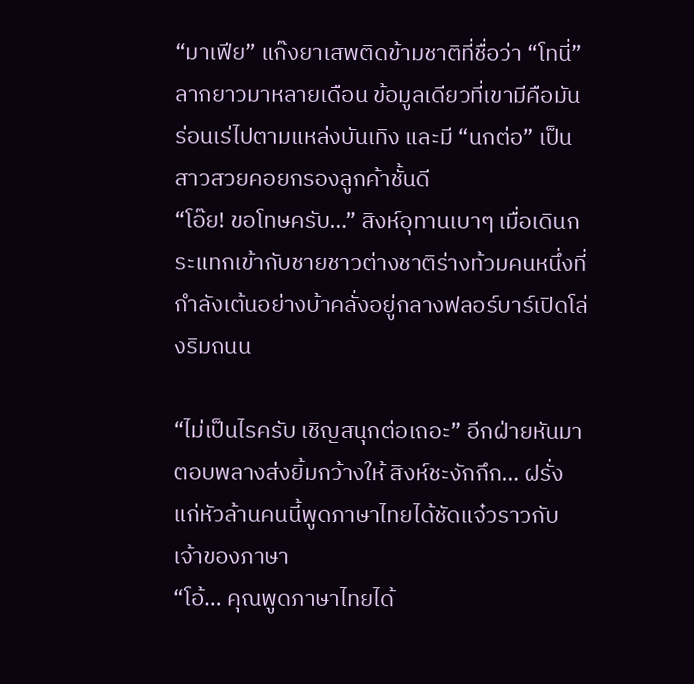“มาเฟีย” แก๊งยาเสพติดข้ามชาติที่ชื่อว่า “โทนี่” ลากยาวมาหลายเดือน ข้อมูลเดียวที่เขามีคือมันร่อนเร่ไปตามแหล่งบันเทิง และมี “นกต่อ” เป็นสาวสวยคอยกรองลูกค้าชั้นดี
“โอ๊ย! ขอโทษครับ…” สิงห์อุทานเบาๆ เมื่อเดินกระแทกเข้ากับชายชาวต่างชาติร่างท้วมคนหนึ่งที่กำลังเต้นอย่างบ้าคลั่งอยู่กลางฟลอร์บาร์เปิดโล่งริมถนน

“ไม่เป็นไรครับ เชิญสนุกต่อเถอะ” อีกฝ่ายหันมาตอบพลางส่งยิ้มกว้างให้ สิงห์ชะงักกึก… ฝรั่งแก่หัวล้านคนนี้พูดภาษาไทยได้ชัดแจ๋วราวกับเจ้าของภาษา
“โอ้… คุณพูดภาษาไทยได้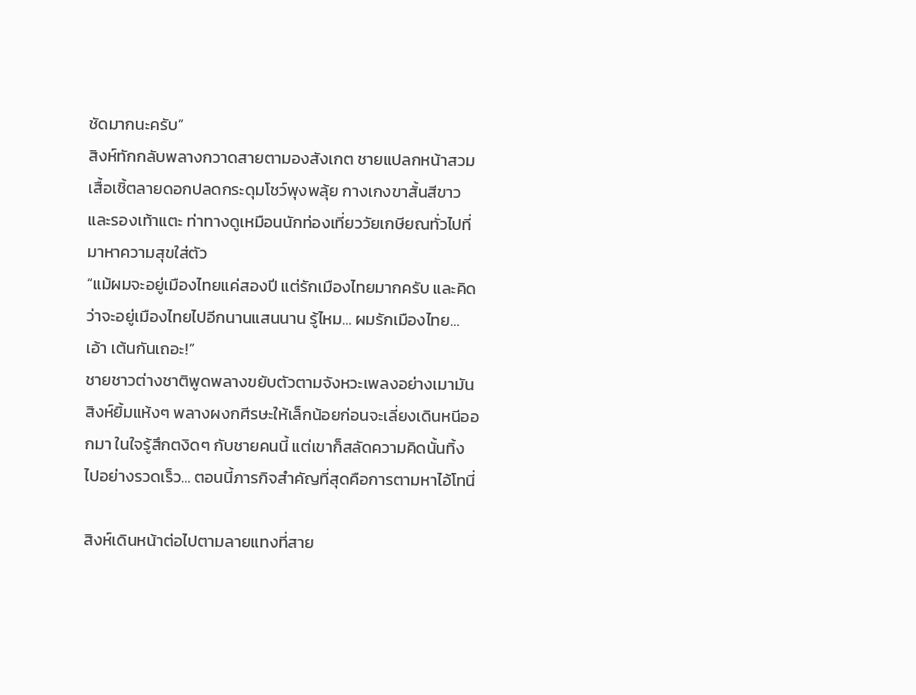ชัดมากนะครับ”
สิงห์ทักกลับพลางกวาดสายตามองสังเกต ชายแปลกหน้าสวมเสื้อเชิ้ตลายดอกปลดกระดุมโชว์พุงพลุ้ย กางเกงขาสั้นสีขาว และรองเท้าแตะ ท่าทางดูเหมือนนักท่องเที่ยววัยเกษียณทั่วไปที่มาหาความสุขใส่ตัว
“แม้ผมจะอยู่เมืองไทยแค่สองปี แต่รักเมืองไทยมากครับ และคิดว่าจะอยู่เมืองไทยไปอีกนานแสนนาน รู้ไหม… ผมรักเมืองไทย… เอ้า เต้นกันเถอะ!”
ชายชาวต่างชาติพูดพลางขยับตัวตามจังหวะเพลงอย่างเมามัน
สิงห์ยิ้มแห้งๆ พลางผงกศีรษะให้เล็กน้อยก่อนจะเลี่ยงเดินหนีออกมา ในใจรู้สึกตงิดๆ กับชายคนนี้ แต่เขาก็สลัดความคิดนั้นทิ้งไปอย่างรวดเร็ว… ตอนนี้ภารกิจสำคัญที่สุดคือการตามหาไอ้โทนี่

สิงห์เดินหน้าต่อไปตามลายแทงที่สาย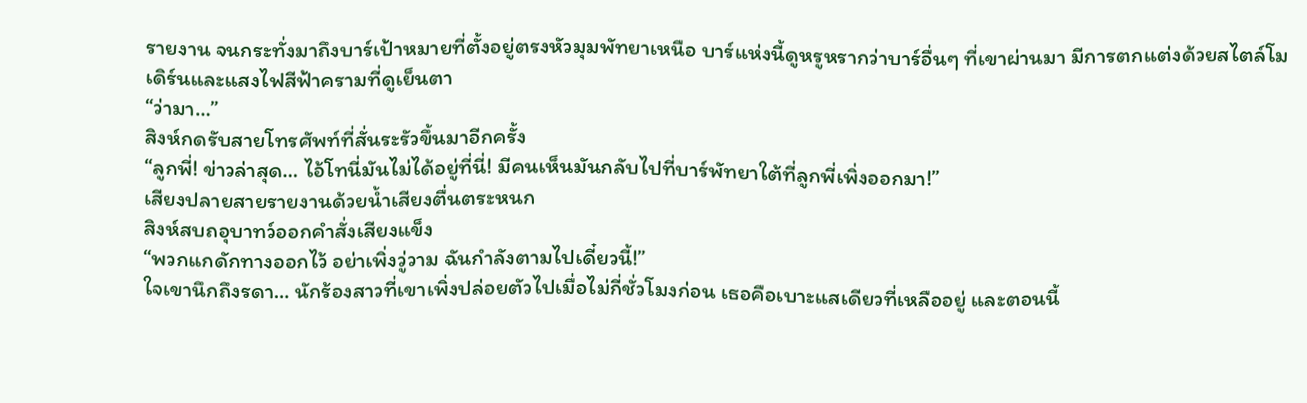รายงาน จนกระทั่งมาถึงบาร์เป้าหมายที่ตั้งอยู่ตรงหัวมุมพัทยาเหนือ บาร์แห่งนี้ดูหรูหรากว่าบาร์อื่นๆ ที่เขาผ่านมา มีการตกแต่งด้วยสไตล์โมเดิร์นและแสงไฟสีฟ้าครามที่ดูเย็นตา
“ว่ามา…”
สิงห์กดรับสายโทรศัพท์ที่สั่นระรัวขึ้นมาอีกครั้ง
“ลูกพี่! ข่าวล่าสุด… ไอ้โทนี่มันไม่ได้อยู่ที่นี่! มีคนเห็นมันกลับไปที่บาร์พัทยาใต้ที่ลูกพี่เพิ่งออกมา!”
เสียงปลายสายรายงานด้วยน้ำเสียงตื่นตระหนก
สิงห์สบถอุบาทว์ออกคำสั่งเสียงแข็ง
“พวกแกดักทางออกไว้ อย่าเพิ่งวู่วาม ฉันกำลังตามไปเดี๋ยวนี้!”
ใจเขานึกถึงรดา… นักร้องสาวที่เขาเพิ่งปล่อยตัวไปเมื่อไม่กี่ชั่วโมงก่อน เธอคือเบาะแสเดียวที่เหลืออยู่ และตอนนี้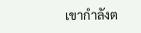เขากำลังต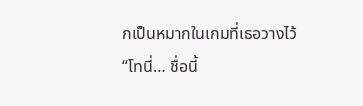กเป็นหมากในเกมที่เธอวางไว้
“โทนี่… ชื่อนี้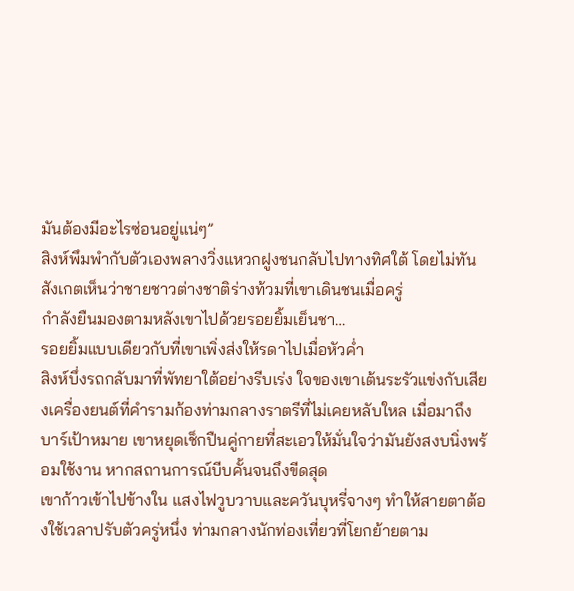มันต้องมีอะไรซ่อนอยู่แน่ๆ”
สิงห์พึมพำกับตัวเองพลางวิ่งแหวกฝูงชนกลับไปทางทิศใต้ โดยไม่ทันสังเกตเห็นว่าชายชาวต่างชาติร่างท้วมที่เขาเดินชนเมื่อครู่
กำลังยืนมองตามหลังเขาไปด้วยรอยยิ้มเย็นชา…
รอยยิ้มแบบเดียวกับที่เขาเพิ่งส่งให้รดาไปเมื่อหัวค่ำ
สิงห์บึ่งรถกลับมาที่พัทยาใต้อย่างรีบเร่ง ใจของเขาเต้นระรัวแข่งกับเสียงเครื่องยนต์ที่คำรามก้องท่ามกลางราตรีที่ไม่เคยหลับใหล เมื่อมาถึงบาร์เป้าหมาย เขาหยุดเช็กปืนคู่กายที่สะเอวให้มั่นใจว่ามันยังสงบนิ่งพร้อมใช้งาน หากสถานการณ์บีบคั้นจนถึงขีดสุด
เขาก้าวเข้าไปข้างใน แสงไฟวูบวาบและควันบุหรี่จางๆ ทำให้สายตาต้องใช้เวลาปรับตัวครู่หนึ่ง ท่ามกลางนักท่องเที่ยวที่โยกย้ายตาม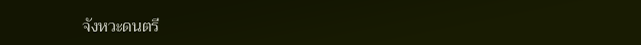จังหวะดนตรี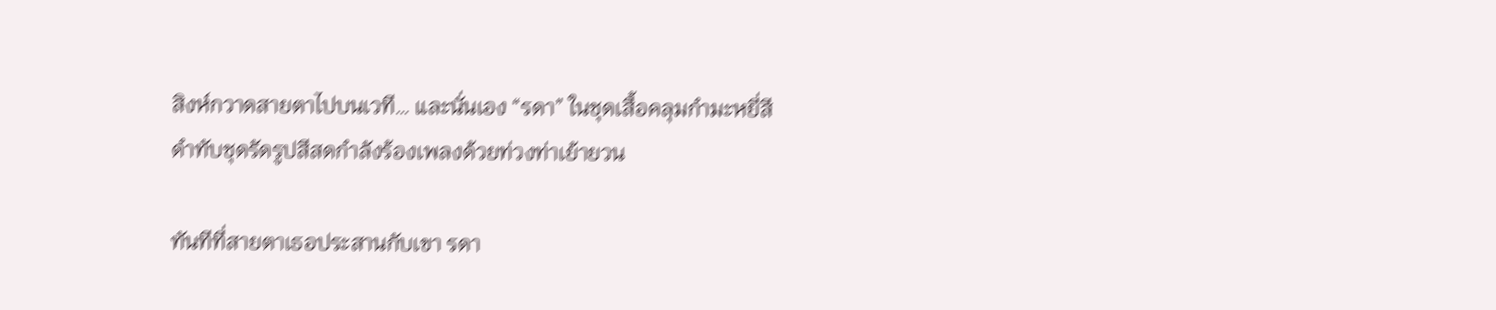สิงห์กวาดสายตาไปบนเวที… และนั่นเอง “รดา” ในชุดเสื้อคลุมกำมะหยี่สีดำทับชุดรัดรูปสีสดกำลังร้องเพลงด้วยท่วงท่าเย้ายวน

ทันทีที่สายตาเธอประสานกับเขา รดา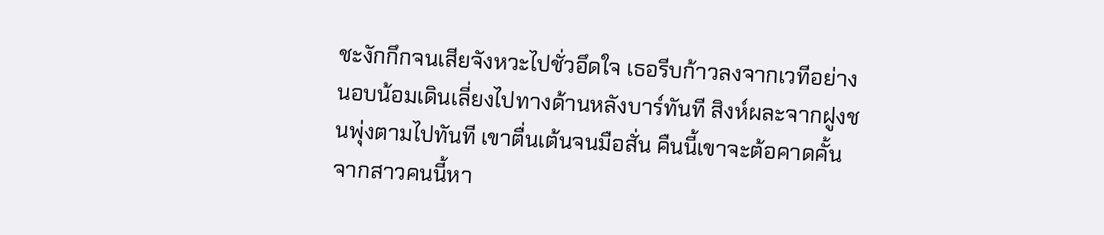ชะงักกึกจนเสียจังหวะไปชั่วอึดใจ เธอรีบก้าวลงจากเวทีอย่างนอบน้อมเดินเลี่ยงไปทางด้านหลังบาร์ทันที สิงห์ผละจากฝูงชนพุ่งตามไปทันที เขาตื่นเต้นจนมือสั่น คืนนี้เขาจะต้อคาดคั้นจากสาวคนนี้หา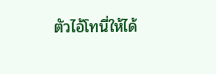ตัวไอ้โทนี่ให้ได้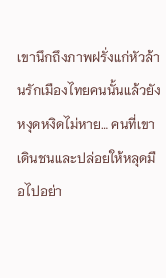เขานึกถึงภาพฝรั่งแก่หัวล้านรักเมืองไทยคนนั้นแล้วยังหงุดหงิดไม่หาย… คนที่เขาเดินชนและปล่อยให้หลุดมือไปอย่า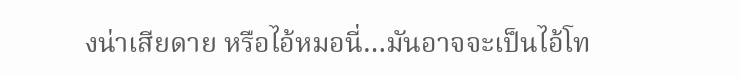งน่าเสียดาย หรือไอ้หมอนี่…มันอาจจะเป็นไอ้โท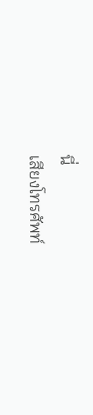นี่
เสียงโทรศัพท์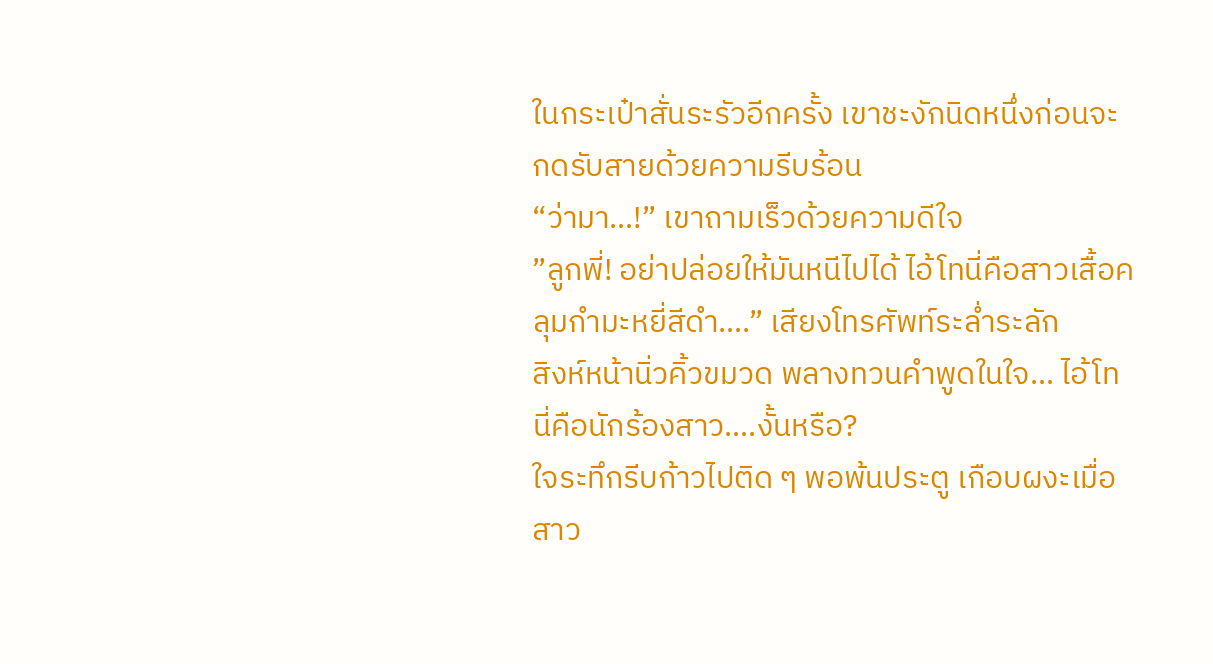ในกระเป๋าสั่นระรัวอีกครั้ง เขาชะงักนิดหนึ่งก่อนจะกดรับสายด้วยความรีบร้อน
“ว่ามา…!” เขาถามเร็วด้วยความดีใจ
”ลูกพี่! อย่าปล่อยให้มันหนีไปได้ ไอ้โทนี่คือสาวเสื้อคลุมกำมะหยี่สีดำ….” เสียงโทรศัพท์ระล่ำระลัก
สิงห์หน้านิ่วคิ้วขมวด พลางทวนคำพูดในใจ… ไอ้โทนี่คือนักร้องสาว….งั้นหรือ?
ใจระทึกรีบก้าวไปติด ๆ พอพ้นประตู เกือบผงะเมื่อสาว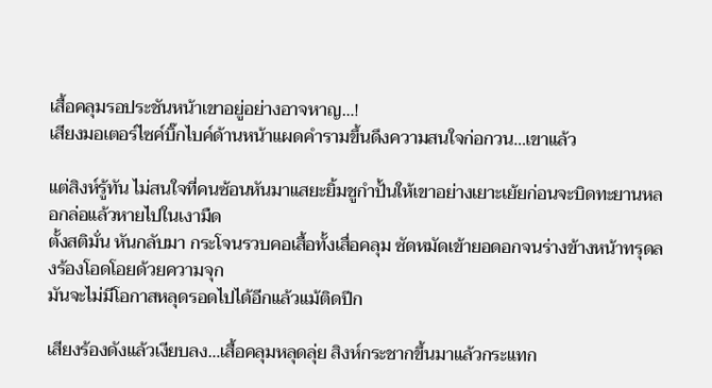เสื้อคลุมรอประชันหน้าเขาอยู่อย่างอาจหาญ…!
เสียงมอเตอร์ไซค์บิ๊กไบค์ด้านหน้าแผดคำรามขึ้นดึงความสนใจก่อกวน…เขาแล้ว

แต่สิงห์รู้ทัน ไม่สนใจที่คนซ้อนหันมาแสยะยิ้มชูกำปั้นให้เขาอย่างเยาะเย้ยก่อนจะบิดทะยานหลอกล่อแล้วหายไปในเงามืด
ตั้งสติมั่น หันกลับมา กระโจนรวบคอเสื้อทั้งเสื่อคลุม ซัดหมัดเข้ายอดอกจนร่างข้างหน้าทรุดลงร้องโอดโอยด้วยความจุก
มันจะไม่มีโอกาสหลุดรอดไปได้อีกแล้วแม้ติดปีก

เสียงร้องดังแล้วเงียบลง…เสื้อคลุมหลุดลุ่ย สิงห์กระชากขึ้นมาแล้วกระแทก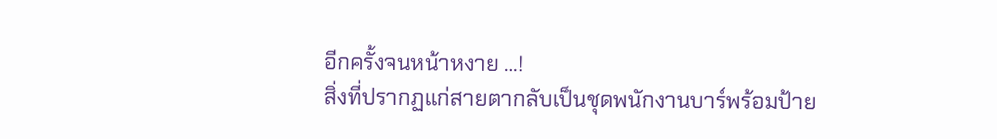อีกครั้งจนหน้าหงาย …!
สิ่งที่ปรากฏแก่สายตากลับเป็นชุดพนักงานบาร์พร้อมป้าย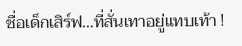ชื่อเด็กเสิร์ฟ…ที่สั่นเทาอยู่แทบเท้า !